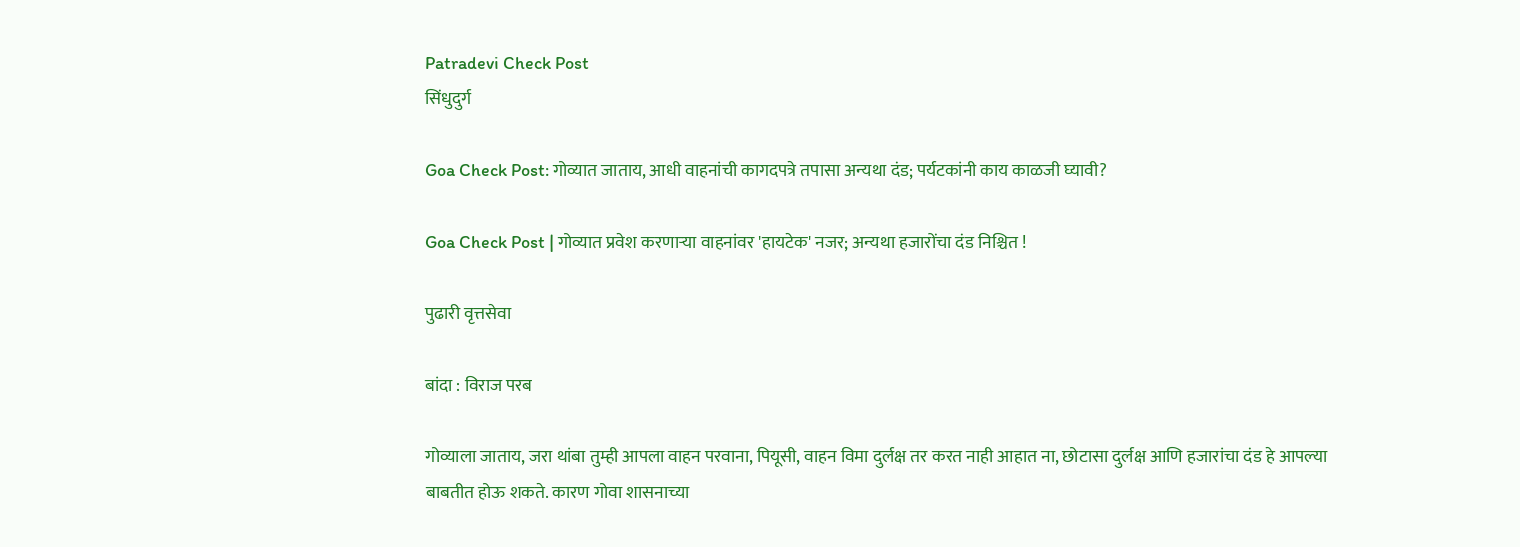Patradevi Check Post
सिंधुदुर्ग

Goa Check Post: गोव्यात जाताय, आधी वाहनांची कागदपत्रे तपासा अन्यथा दंड; पर्यटकांनी काय काळजी घ्यावी?

Goa Check Post | गोव्यात प्रवेश करणाऱ्या वाहनांवर 'हायटेक' नजर; अन्यथा हजारोंचा दंड निश्चित !

पुढारी वृत्तसेवा

बांदा : विराज परब

गोव्याला जाताय, जरा थांबा तुम्ही आपला वाहन परवाना, पियूसी, वाहन विमा दुर्लक्ष तर करत नाही आहात ना, छोटासा दुर्लक्ष आणि हजारांचा दंड हे आपल्या बाबतीत होऊ शकते. कारण गोवा शासनाच्या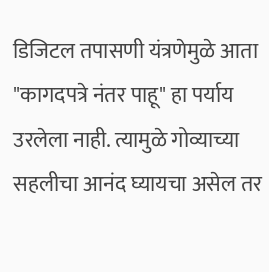डिजिटल तपासणी यंत्रणेमुळे आता "कागदपत्रे नंतर पाहू" हा पर्याय उरलेला नाही. त्यामुळे गोव्याच्या सहलीचा आनंद घ्यायचा असेल तर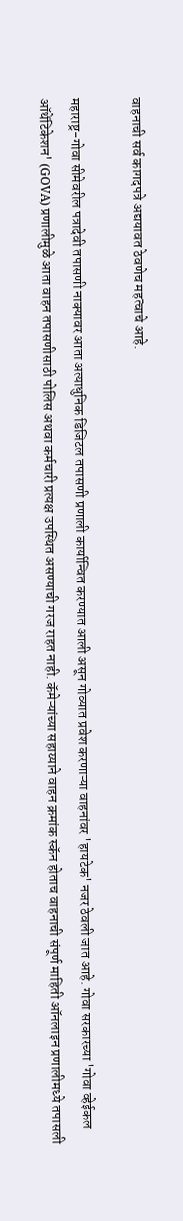वाहनाची सर्व कागदपत्रे अद्ययावत ठेवणेच महत्वाचे आहे.

महाराष्ट्र-गोवा सीमेवरील पत्रादेवी तपासणी नाक्यावर आता अत्याधुनिक डिजिटल तपासणी प्रणाली कार्यान्वित करण्यात आली असून गोव्यात प्रवेश करणाऱ्या वाहनांवर 'हायटेक' नजर ठेवली जात आहे. गोवा सरकारच्या 'गोवा व्हेईकल ऑथेंटिकेशन' (GOVA) प्रणालीमुळे आता वाहन तपासणीसाठी पोलिस अथवा कर्मचारी प्रत्यक्ष उपस्थित असण्याची गरज राहत नाही. कॅमेऱ्यांच्या सहाय्याने वाहन क्रमांक स्कॅन होताच वाहनाची संपूर्ण माहिती ऑनलाइन प्रणालीमध्ये तपासली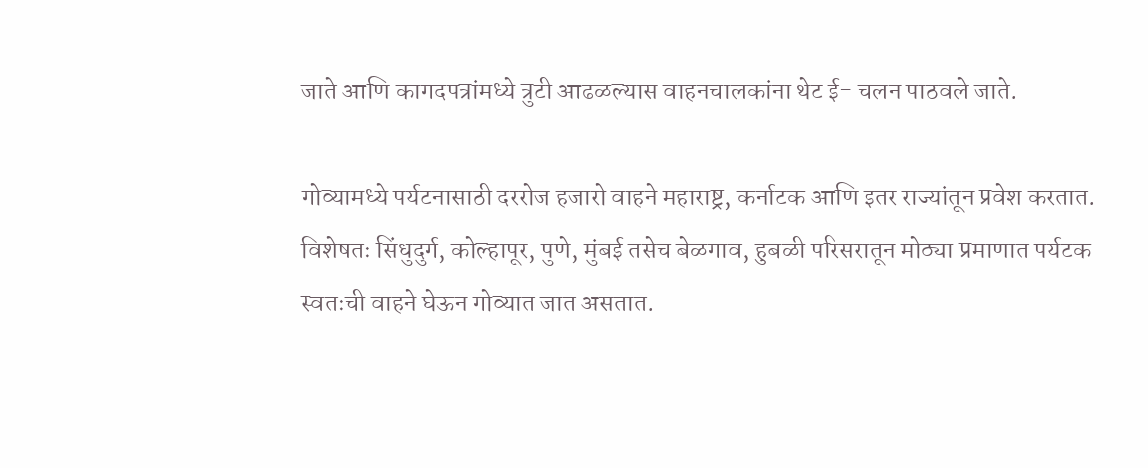जाते आणि कागदपत्रांमध्ये त्रुटी आढळल्यास वाहनचालकांना थेट ई- चलन पाठवले जाते.

गोव्यामध्ये पर्यटनासाठी दररोज हजारो वाहने महाराष्ट्र, कर्नाटक आणि इतर राज्यांतून प्रवेश करतात. विशेषतः सिंधुदुर्ग, कोल्हापूर, पुणे, मुंबई तसेच बेळगाव, हुबळी परिसरातून मोठ्या प्रमाणात पर्यटक स्वतःची वाहने घेऊन गोव्यात जात असतात.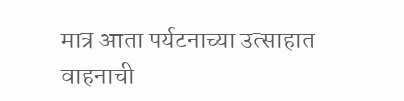मात्र आता पर्यटनाच्या उत्साहात वाहनाची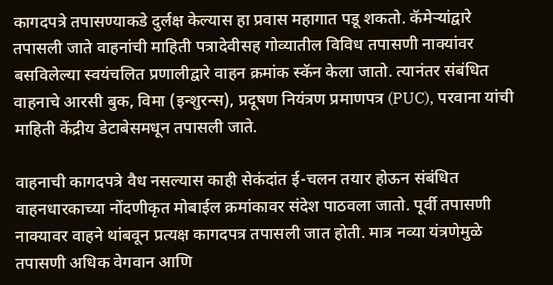कागदपत्रे तपासण्याकडे दुर्लक्ष केल्यास हा प्रवास महागात पडू शकतो. कॅमेऱ्यांद्वारे तपासली जाते वाहनांची माहिती पत्रादेवीसह गोव्यातील विविध तपासणी नाक्यांवर बसविलेल्या स्वयंचलित प्रणालीद्वारे वाहन क्रमांक स्कॅन केला जातो. त्यानंतर संबंधित वाहनाचे आरसी बुक, विमा (इन्शुरन्स), प्रदूषण नियंत्रण प्रमाणपत्र (PUC), परवाना यांची माहिती केंद्रीय डेटाबेसमधून तपासली जाते.

वाहनाची कागदपत्रे वैध नसल्यास काही सेकंदांत ई-चलन तयार होऊन संबंधित वाहनधारकाच्या नोंदणीकृत मोबाईल क्रमांकावर संदेश पाठवला जातो. पूर्वी तपासणी नाक्यावर वाहने थांबवून प्रत्यक्ष कागदपत्र तपासली जात होती. मात्र नव्या यंत्रणेमुळे तपासणी अधिक वेगवान आणि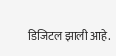डिजिटल झाली आहे.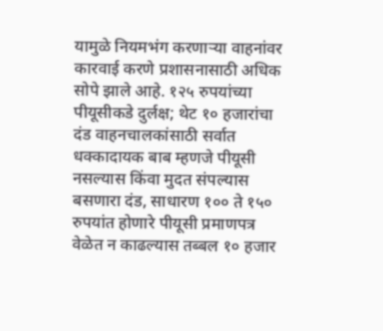यामुळे नियमभंग करणाऱ्या वाहनांवर कारवाई करणे प्रशासनासाठी अधिक सोपे झाले आहे. १२५ रुपयांच्या पीयूसीकडे दुर्लक्ष; थेट १० हजारांचा दंड वाहनचालकांसाठी सर्वात धक्कादायक बाब म्हणजे पीयूसी नसल्यास किंवा मुदत संपल्यास बसणारा दंड, साधारण १०० ते १५० रुपयांत होणारे पीयूसी प्रमाणपत्र वेळेत न काढल्यास तब्बल १० हजार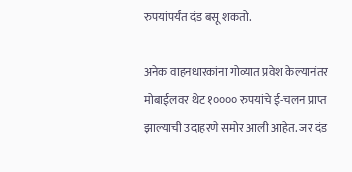रुपयांपर्यंत दंड बसू शकतो.

अनेक वाहनधारकांना गोव्यात प्रवेश केल्यानंतर मोबाईलवर थेट १०००० रुपयांचे ई-चलन प्राप्त झाल्याची उदाहरणे समोर आली आहेत. जर दंड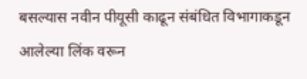बसल्यास नवीन पीयूसी काढून संबंधित विभागाकडून आलेल्या लिंक वरून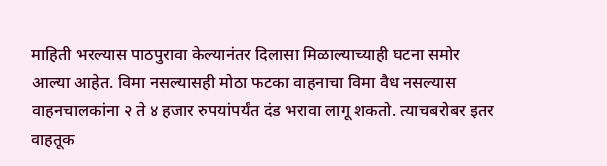माहिती भरल्यास पाठपुरावा केल्यानंतर दिलासा मिळाल्याच्याही घटना समोर आल्या आहेत. विमा नसल्यासही मोठा फटका वाहनाचा विमा वैध नसल्यास वाहनचालकांना २ ते ४ हजार रुपयांपर्यंत दंड भरावा लागू शकतो. त्याचबरोबर इतर वाहतूक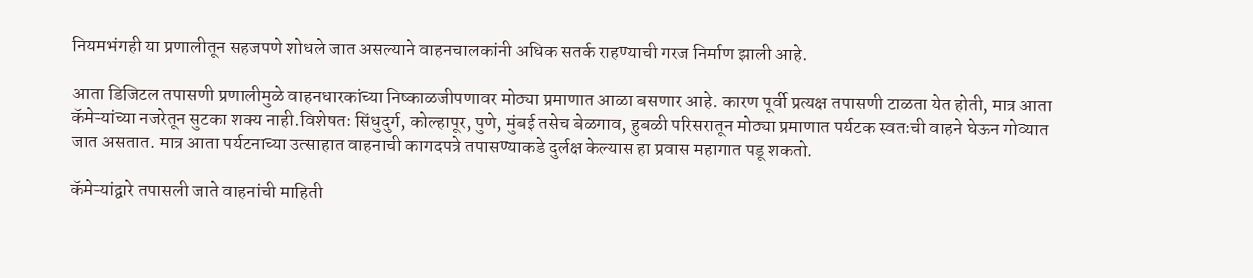नियमभंगही या प्रणालीतून सहजपणे शोधले जात असल्याने वाहनचालकांनी अधिक सतर्क राहण्याची गरज निर्माण झाली आहे.

आता डिजिटल तपासणी प्रणालीमुळे वाहनधारकांच्या निष्काळजीपणावर मोठ्या प्रमाणात आळा बसणार आहे. कारण पूर्वी प्रत्यक्ष तपासणी टाळता येत होती, मात्र आता कॅमेऱ्यांच्या नजरेतून सुटका शक्य नाही.विशेषतः सिंधुदुर्ग, कोल्हापूर, पुणे, मुंबई तसेच बेळगाव, हुबळी परिसरातून मोठ्या प्रमाणात पर्यटक स्वतःची वाहने घेऊन गोव्यात जात असतात. मात्र आता पर्यटनाच्या उत्साहात वाहनाची कागदपत्रे तपासण्याकडे दुर्लक्ष केल्यास हा प्रवास महागात पडू शकतो.

कॅमेऱ्यांद्वारे तपासली जाते वाहनांची माहिती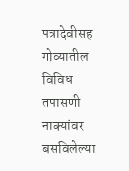पत्रादेवीसह गोव्यातील विविध तपासणी नाक्यांवर बसविलेल्या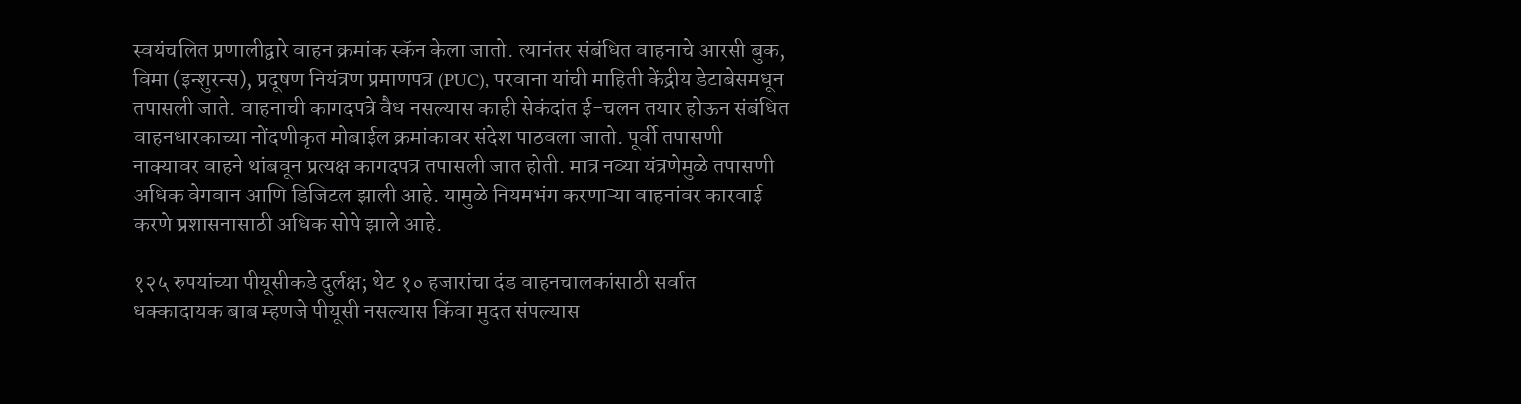स्वयंचलित प्रणालीद्वारे वाहन क्रमांक स्कॅन केला जातो. त्यानंतर संबंधित वाहनाचे आरसी बुक, विमा (इन्शुरन्स), प्रदूषण नियंत्रण प्रमाणपत्र (PUC), परवाना यांची माहिती केंद्रीय डेटाबेसमधून तपासली जाते. वाहनाची कागदपत्रे वैध नसल्यास काही सेकंदांत ई-चलन तयार होऊन संबंधित वाहनधारकाच्या नोंदणीकृत मोबाईल क्रमांकावर संदेश पाठवला जातो. पूर्वी तपासणी नाक्यावर वाहने थांबवून प्रत्यक्ष कागदपत्र तपासली जात होती. मात्र नव्या यंत्रणेमुळे तपासणी अधिक वेगवान आणि डिजिटल झाली आहे. यामुळे नियमभंग करणाऱ्या वाहनांवर कारवाई करणे प्रशासनासाठी अधिक सोपे झाले आहे.

१२५ रुपयांच्या पीयूसीकडे दुर्लक्ष; थेट १० हजारांचा दंड वाहनचालकांसाठी सर्वात धक्कादायक बाब म्हणजे पीयूसी नसल्यास किंवा मुदत संपल्यास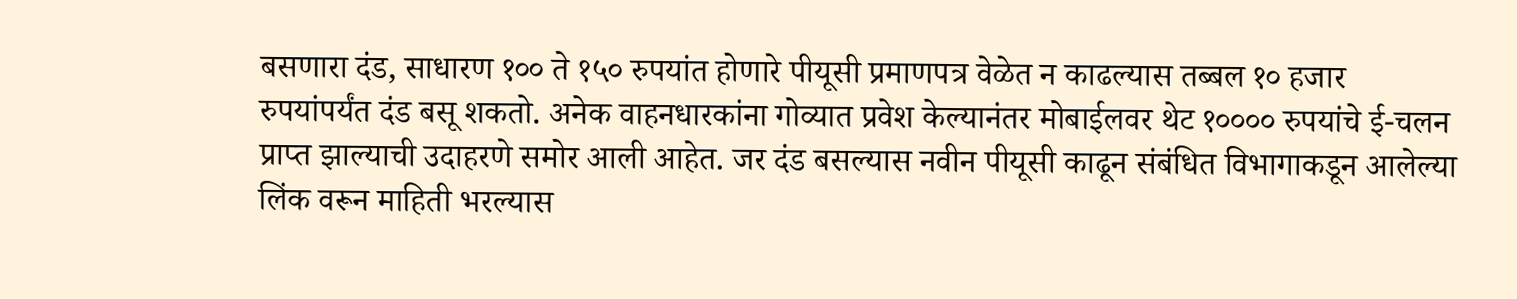बसणारा दंड, साधारण १०० ते १५० रुपयांत होणारे पीयूसी प्रमाणपत्र वेळेत न काढल्यास तब्बल १० हजार रुपयांपर्यंत दंड बसू शकतो. अनेक वाहनधारकांना गोव्यात प्रवेश केल्यानंतर मोबाईलवर थेट १०००० रुपयांचे ई-चलन प्राप्त झाल्याची उदाहरणे समोर आली आहेत. जर दंड बसल्यास नवीन पीयूसी काढून संबंधित विभागाकडून आलेल्या लिंक वरून माहिती भरल्यास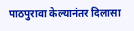पाठपुरावा केल्यानंतर दिलासा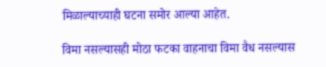मिळाल्याच्याही घटना समोर आल्या आहेत.

विमा नसल्यासही मोठा फटका वाहनाचा विमा वैध नसल्यास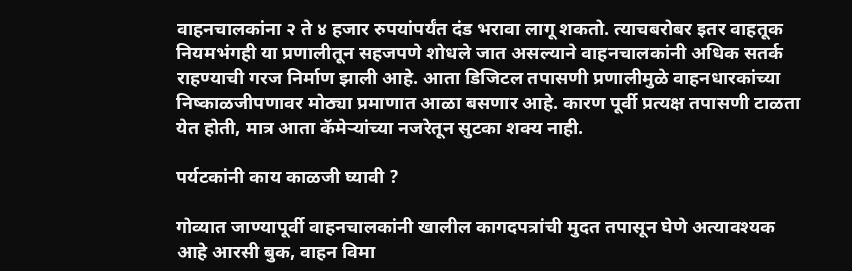वाहनचालकांना २ ते ४ हजार रुपयांपर्यंत दंड भरावा लागू शकतो. त्याचबरोबर इतर वाहतूक नियमभंगही या प्रणालीतून सहजपणे शोधले जात असल्याने वाहनचालकांनी अधिक सतर्क राहण्याची गरज निर्माण झाली आहे. आता डिजिटल तपासणी प्रणालीमुळे वाहनधारकांच्या निष्काळजीपणावर मोठ्या प्रमाणात आळा बसणार आहे. कारण पूर्वी प्रत्यक्ष तपासणी टाळता येत होती, मात्र आता कॅमेऱ्यांच्या नजरेतून सुटका शक्य नाही.

पर्यटकांनी काय काळजी घ्यावी ?

गोव्यात जाण्यापूर्वी वाहनचालकांनी खालील कागदपत्रांची मुदत तपासून घेणे अत्यावश्यक आहे आरसी बुक, वाहन विमा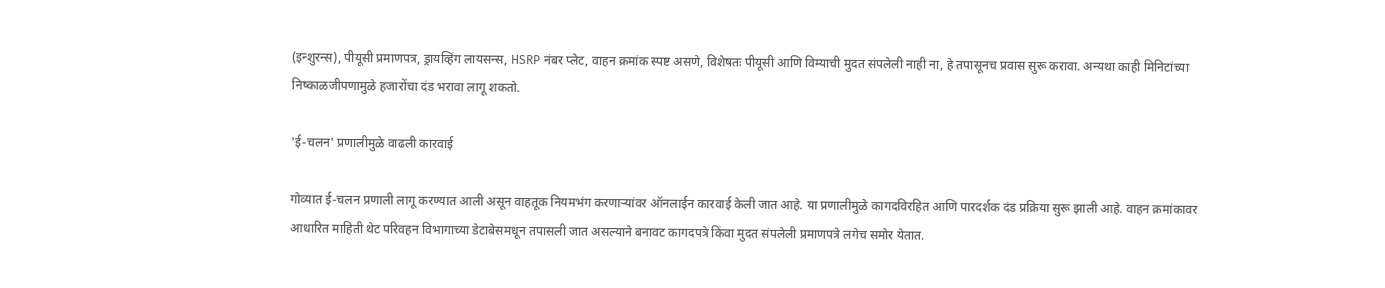(इन्शुरन्स), पीयूसी प्रमाणपत्र, ड्रायव्हिंग लायसन्स, HSRP नंबर प्लेट, वाहन क्रमांक स्पष्ट असणे, विशेषतः पीयूसी आणि विम्याची मुदत संपलेली नाही ना, हे तपासूनच प्रवास सुरू करावा. अन्यथा काही मिनिटांच्या निष्काळजीपणामुळे हजारोंचा दंड भरावा लागू शकतो.

'ई-चलन' प्रणालीमुळे वाढली कारवाई

गोव्यात ई-चलन प्रणाली लागू करण्यात आली असून वाहतूक नियमभंग करणाऱ्यांवर ऑनलाईन कारवाई केली जात आहे. या प्रणालीमुळे कागदविरहित आणि पारदर्शक दंड प्रक्रिया सुरू झाली आहे. वाहन क्रमांकावर आधारित माहिती थेट परिवहन विभागाच्या डेटाबेसमधून तपासली जात असल्याने बनावट कागदपत्रे किंवा मुदत संपलेली प्रमाणपत्रे लगेच समोर येतात.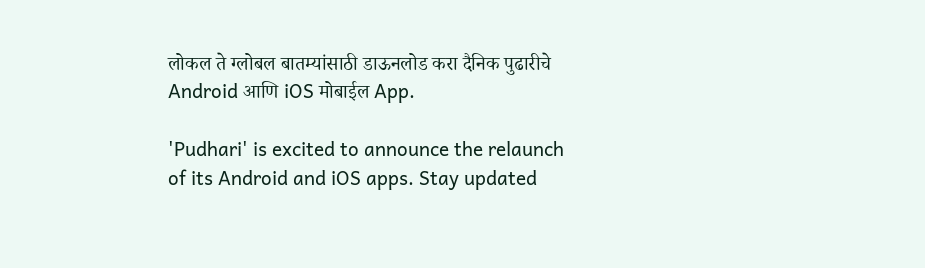लोकल ते ग्लोबल बातम्यांसाठी डाऊनलोड करा दैनिक पुढारीचे Android आणि iOS मोबाईल App.

'Pudhari' is excited to announce the relaunch of its Android and iOS apps. Stay updated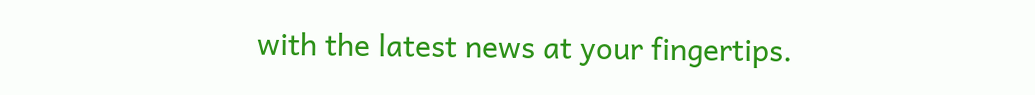with the latest news at your fingertips.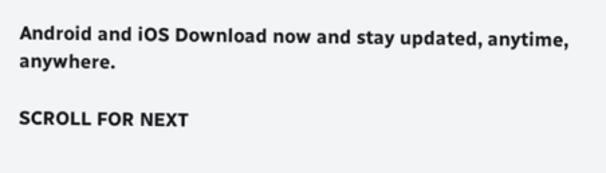Android and iOS Download now and stay updated, anytime, anywhere.

SCROLL FOR NEXT